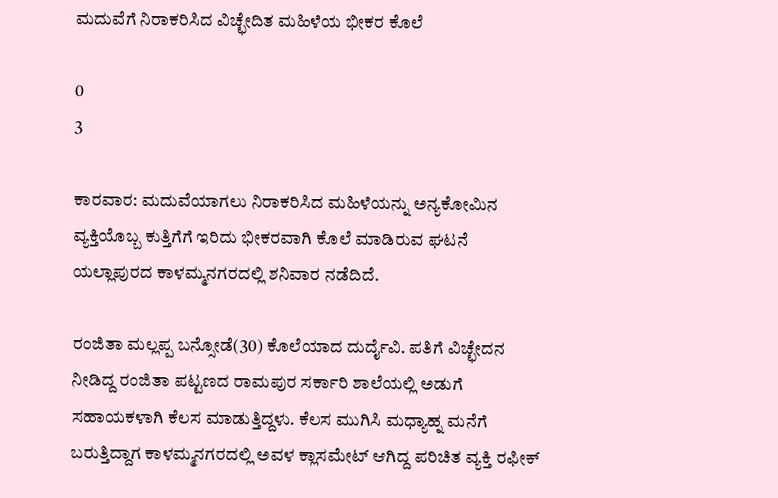ಮದುವೆಗೆ ನಿರಾಕರಿಸಿದ ವಿಚ್ಛೇದಿತ ಮಹಿಳೆಯ ಭೀಕರ ಕೊಲೆ

0
3

ಕಾರವಾರ: ಮದುವೆಯಾಗಲು ನಿರಾಕರಿಸಿದ ಮಹಿಳೆಯನ್ನು ಅನ್ಯಕೋಮಿನ ವ್ಯಕ್ತಿಯೊಬ್ಬ ಕುತ್ತಿಗೆಗೆ ಇರಿದು ಭೀಕರವಾಗಿ ಕೊಲೆ ಮಾಡಿರುವ ಘಟನೆ ಯಲ್ಲಾಪುರದ ಕಾಳಮ್ಮನಗರದಲ್ಲಿ ಶನಿವಾರ ನಡೆದಿದೆ.

ರಂಜಿತಾ ಮಲ್ಲಪ್ಪ ಬನ್ಸೋಡೆ(30) ಕೊಲೆಯಾದ ದುರ್ದೈವಿ. ಪತಿಗೆ ವಿಚ್ಛೇದನ ನೀಡಿದ್ದ ರಂಜಿತಾ ಪಟ್ಟಣದ ರಾಮಪುರ ಸರ್ಕಾರಿ ಶಾಲೆಯಲ್ಲಿ ಅಡುಗೆ ಸಹಾಯಕಳಾಗಿ ಕೆಲಸ ಮಾಡುತ್ತಿದ್ದಳು. ಕೆಲಸ ಮುಗಿಸಿ ಮಧ್ಯಾಹ್ನ ಮನೆಗೆ ಬರುತ್ತಿದ್ದಾಗ ಕಾಳಮ್ಮನಗರದಲ್ಲಿ ಅವಳ ಕ್ಲಾಸಮೇಟ್ ಆಗಿದ್ದ ಪರಿಚಿತ ವ್ಯಕ್ತಿ ರಫೀಕ್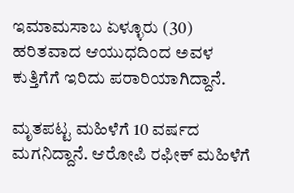ಇಮಾಮಸಾಬ ಏಳ್ಳೂರು (30) ಹರಿತವಾದ ಆಯುಧದಿಂದ ಅವಳ ಕುತ್ತಿಗೆಗೆ ಇರಿದು ಪರಾರಿಯಾಗಿದ್ದಾನೆ.

ಮೃತಪಟ್ಟ ಮಹಿಳೆಗೆ 10 ವರ್ಷದ ಮಗನಿದ್ದಾನೆ. ಆರೋಪಿ ರಫೀಕ್ ಮಹಿಳೆಗೆ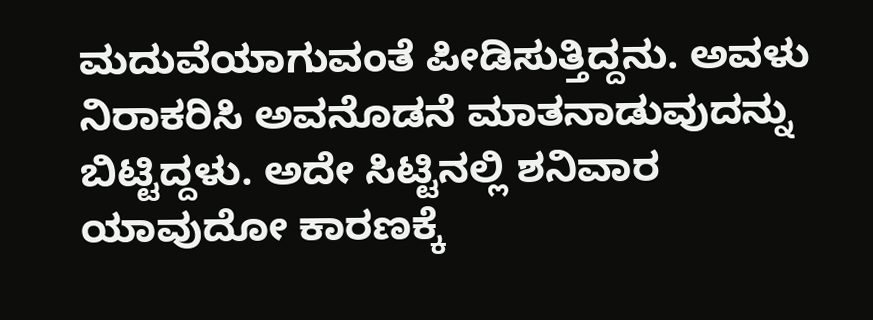ಮದುವೆಯಾಗುವಂತೆ ಪೀಡಿಸುತ್ತಿದ್ದನು. ಅವಳು ನಿರಾಕರಿಸಿ ಅವನೊಡನೆ ಮಾತನಾಡುವುದನ್ನು ಬಿಟ್ಟಿದ್ದಳು. ಅದೇ ಸಿಟ್ಟಿನಲ್ಲಿ ಶನಿವಾರ ಯಾವುದೋ ಕಾರಣಕ್ಕೆ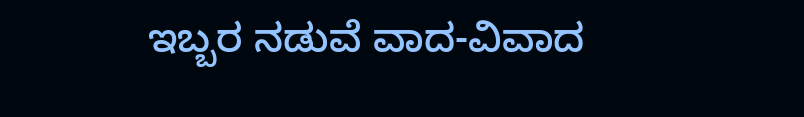ಇಬ್ಬರ ನಡುವೆ ವಾದ-ವಿವಾದ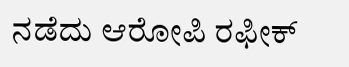ನಡೆದು ಆರೋಪಿ ರಫೀಕ್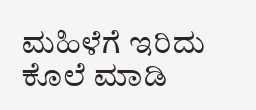ಮಹಿಳೆಗೆ ಇರಿದು ಕೊಲೆ ಮಾಡಿ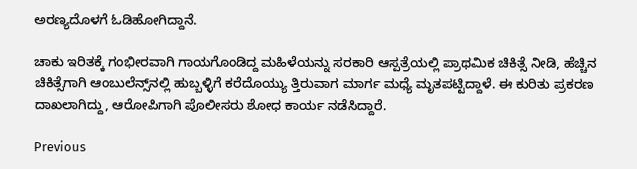ಅರಣ್ಯದೊಳಗೆ ಓಡಿಹೋಗಿದ್ದಾನೆ.

ಚಾಕು ಇರಿತಕ್ಕೆ ಗಂಭೀರವಾಗಿ ಗಾಯಗೊಂಡಿದ್ದ ಮಹಿಳೆಯನ್ನು ಸರಕಾರಿ ಆಸ್ಪತ್ರೆಯಲ್ಲಿ ಪ್ರಾಥಮಿಕ ಚಿಕಿತ್ಸೆ ನೀಡಿ, ಹೆಚ್ಚಿನ ಚಿಕಿತ್ಸೆಗಾಗಿ ಆಂಬುಲೆನ್ಸ್‌ನಲ್ಲಿ ಹುಬ್ಬಳ್ಳಿಗೆ ಕರೆದೊಯ್ಯು ತ್ತಿರುವಾಗ ಮಾರ್ಗ ಮಧ್ಯೆ ಮೃತಪಟ್ಟಿದ್ದಾಳೆ. ಈ ಕುರಿತು ಪ್ರಕರಣ ದಾಖಲಾಗಿದ್ದು, ಆರೋಪಿಗಾಗಿ ಪೊಲೀಸರು ಶೋಧ ಕಾರ್ಯ ನಡೆಸಿದ್ದಾರೆ.

Previous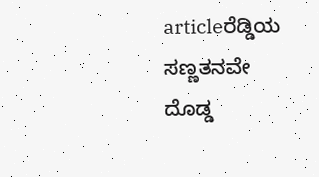articleರೆಡ್ಡಿಯ ಸಣ್ಣತನವೇ ದೊಡ್ಡ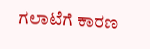ಗಲಾಟೆಗೆ ಕಾರಣ